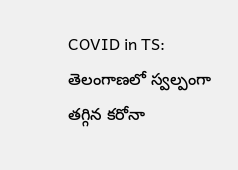COVID in TS: తెలంగాణలో స్వల్పంగా తగ్గిన కరోనా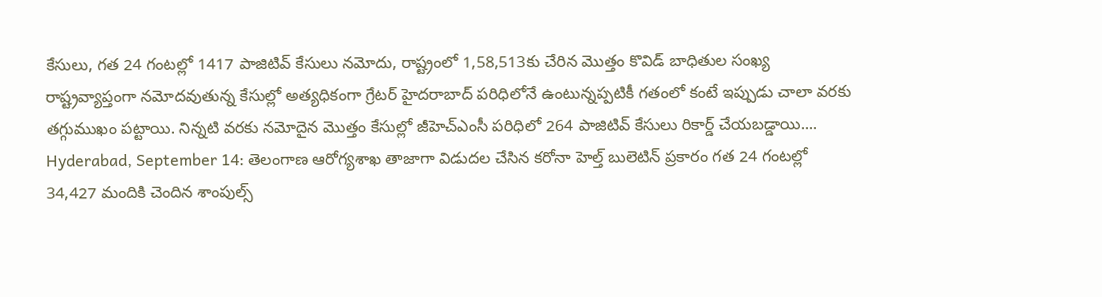కేసులు, గత 24 గంటల్లో 1417 పాజిటివ్ కేసులు నమోదు, రాష్ట్రంలో 1,58,513కు చేరిన మొత్తం కొవిడ్ బాధితుల సంఖ్య
రాష్ట్రవ్యాప్తంగా నమోదవుతున్న కేసుల్లో అత్యధికంగా గ్రేటర్ హైదరాబాద్ పరిధిలోనే ఉంటున్నప్పటికీ గతంలో కంటే ఇప్పుడు చాలా వరకు తగ్గుముఖం పట్టాయి. నిన్నటి వరకు నమోదైన మొత్తం కేసుల్లో జీహెచ్ఎంసీ పరిధిలో 264 పాజిటివ్ కేసులు రికార్డ్ చేయబడ్డాయి....
Hyderabad, September 14: తెలంగాణ ఆరోగ్యశాఖ తాజాగా విడుదల చేసిన కరోనా హెల్త్ బులెటిన్ ప్రకారం గత 24 గంటల్లో 34,427 మందికి చెందిన శాంపుల్స్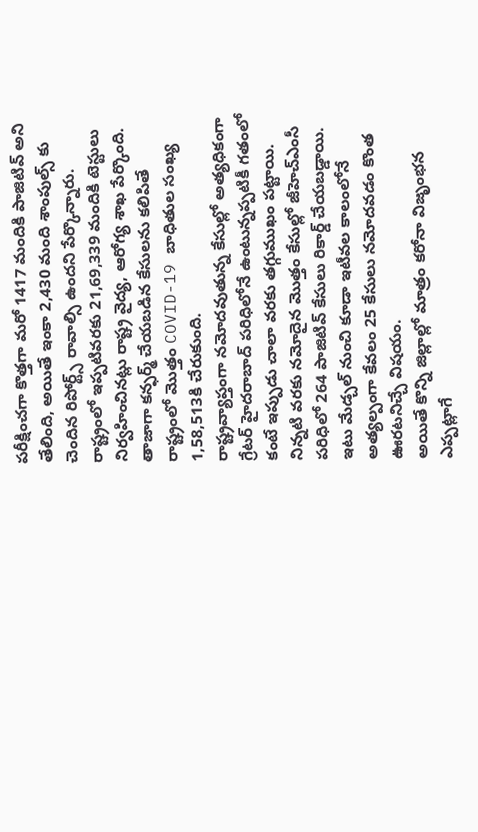పరీక్షించగా కొత్తగా మరో 1417 మందికి పాజిటివ్ అని తేలింది, అయితే ఇంకా 2,430 మంది శాంపుల్స్ కు చెందిన రిపోర్ట్స్ రావాల్సి ఉందని పేర్కొన్నారు. రాష్ట్రంలో ఇప్పటివరకు 21,69,339 మందికి టెస్టులు నిర్వహించినట్లు రాష్ట్ర వైద్య, ఆరోగ్య శాఖ పేర్కొంది. తాజాగా కన్ఫర్మ్ చేయబడిన కేసులను కలిపితే రాష్ట్రంలో మొత్తం COVID-19 బాధితుల సంఖ్య 1,58,513కి చేరుకుంది.
రాష్ట్రవ్యాప్తంగా నమోదవుతున్న కేసుల్లో అత్యధికంగా గ్రేటర్ హైదరాబాద్ పరిధిలోనే ఉంటున్నప్పటికీ గతంలో కంటే ఇప్పుడు చాలా వరకు తగ్గుముఖం పట్టాయి. నిన్నటి వరకు నమోదైన మొత్తం కేసుల్లో జీహెచ్ఎంసీ పరిధిలో 264 పాజిటివ్ కేసులు రికార్డ్ చేయబడ్డాయి. ఇటు మేడ్చల్ నుంచి కూడా ఇటీవల కాలంలోనే అత్యల్పంగా కేవలం 25 కేసులు నమోదవడం కొంత ఊరటనిచ్చే విషయం.
అయితే కొన్ని జిల్లాల్లో మాత్రం కరోనా విజృంభన ఎప్పట్లాగే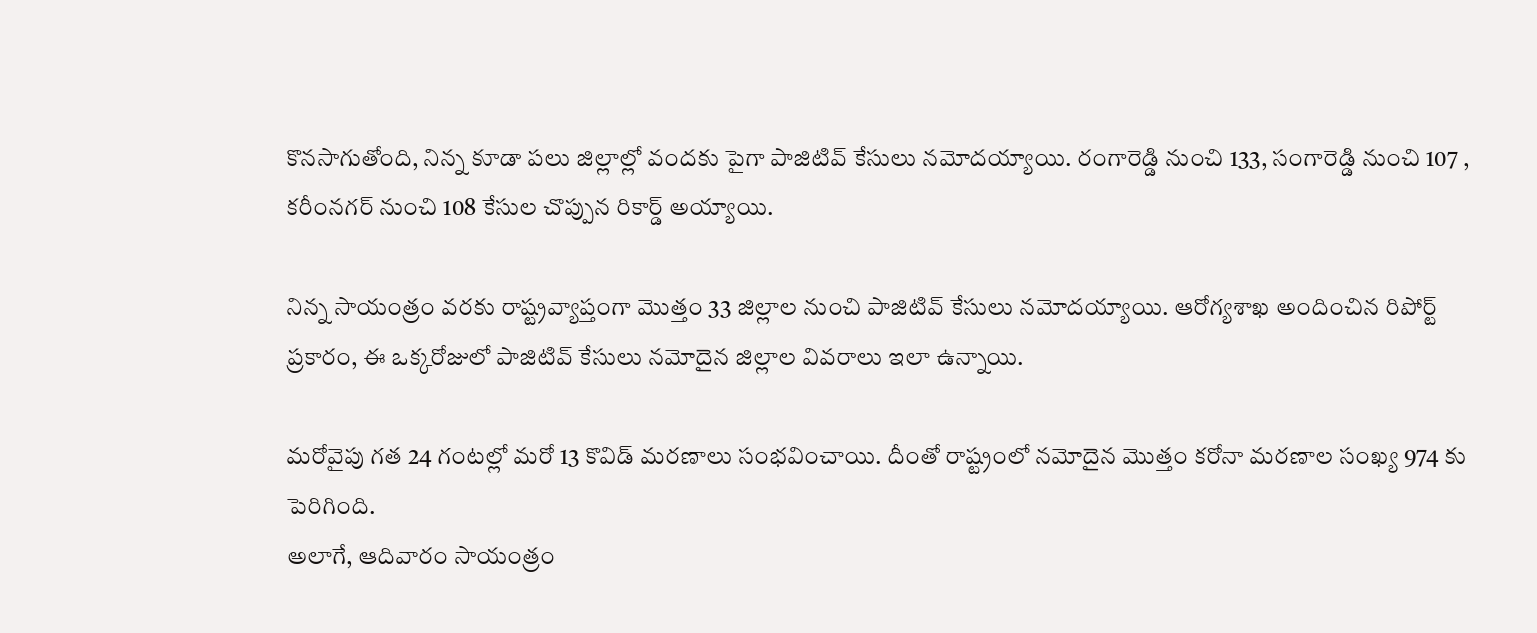కొనసాగుతోంది, నిన్న కూడా పలు జిల్లాల్లో వందకు పైగా పాజిటివ్ కేసులు నమోదయ్యాయి. రంగారెడ్డి నుంచి 133, సంగారెడ్డి నుంచి 107 , కరీంనగర్ నుంచి 108 కేసుల చొప్పున రికార్డ్ అయ్యాయి.

నిన్న సాయంత్రం వరకు రాష్ట్రవ్యాప్తంగా మొత్తం 33 జిల్లాల నుంచి పాజిటివ్ కేసులు నమోదయ్యాయి. ఆరోగ్యశాఖ అందించిన రిపోర్ట్ ప్రకారం, ఈ ఒక్కరోజులో పాజిటివ్ కేసులు నమోదైన జిల్లాల వివరాలు ఇలా ఉన్నాయి.

మరోవైపు గత 24 గంటల్లో మరో 13 కొవిడ్ మరణాలు సంభవించాయి. దీంతో రాష్ట్రంలో నమోదైన మొత్తం కరోనా మరణాల సంఖ్య 974 కు పెరిగింది.
అలాగే, ఆదివారం సాయంత్రం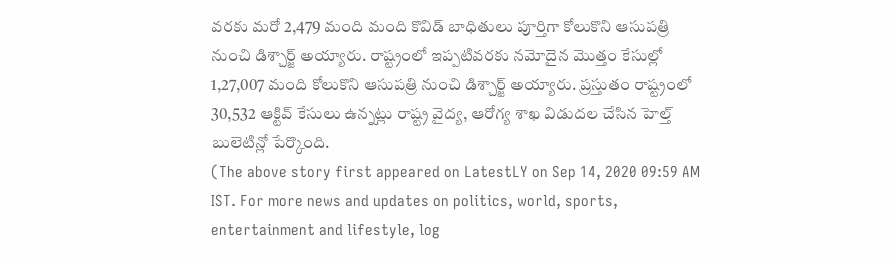వరకు మరో 2,479 మంది మంది కొవిడ్ బాధితులు పూర్తిగా కోలుకొని ఆసుపత్రి నుంచి డిశ్చార్జ్ అయ్యారు. రాష్ట్రంలో ఇప్పటివరకు నమోదైన మొత్తం కేసుల్లో 1,27,007 మంది కోలుకొని ఆసుపత్రి నుంచి డిశ్చార్జ్ అయ్యారు. ప్రస్తుతం రాష్ట్రంలో 30,532 ఆక్టివ్ కేసులు ఉన్నట్లు రాష్ట్ర వైద్య, ఆరోగ్య శాఖ విడుదల చేసిన హెల్త్ బులెటిన్లో పేర్కొంది.
(The above story first appeared on LatestLY on Sep 14, 2020 09:59 AM IST. For more news and updates on politics, world, sports, entertainment and lifestyle, log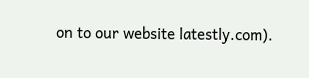on to our website latestly.com).